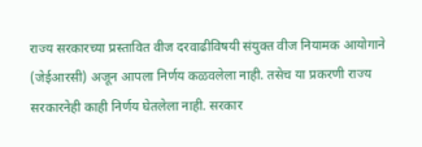राज्य सरकारच्या प्रस्तावित वीज दरवाढीविषयी संयुक्त वीज नियामक आयोगाने (जेईआरसी) अजून आपला निर्णय कळवलेला नाही. तसेच या प्रकरणी राज्य सरकारनेही काही निर्णय घेतलेला नाही. सरकार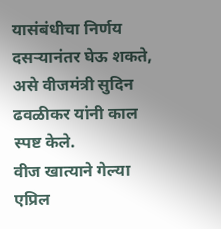यासंबंधीचा निर्णय दसऱ्यानंतर घेऊ शकते, असे वीजमंत्री सुदिन ढवळीकर यांनी काल स्पष्ट केले.
वीज खात्याने गेल्या एप्रिल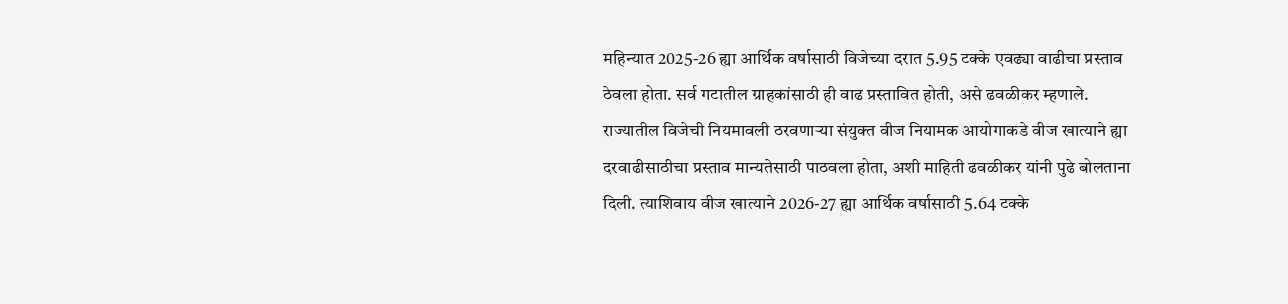महिन्यात 2025-26 ह्या आर्थिक वर्षासाठी विजेच्या दरात 5.95 टक्के एवढ्या वाढीचा प्रस्ताव ठेवला होता. सर्व गटातील ग्राहकांसाठी ही वाढ प्रस्तावित होती, असे ढवळीकर म्हणाले.
राज्यातील विजेची नियमावली ठरवणाऱ्या संयुक्त वीज नियामक आयोगाकडे वीज खात्याने ह्या दरवाढीसाठीचा प्रस्ताव मान्यतेसाठी पाठवला होता, अशी माहिती ढवळीकर यांनी पुढे बोलताना दिली. त्याशिवाय वीज खात्याने 2026-27 ह्या आर्थिक वर्षासाठी 5.64 टक्के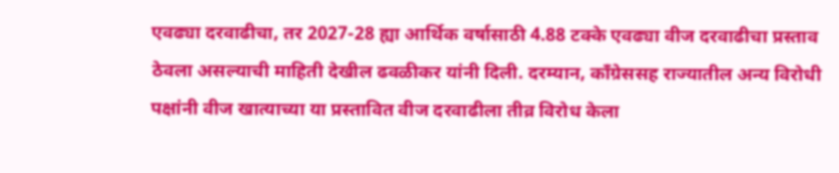एवढ्या दरवाढीचा, तर 2027-28 ह्या आर्थिक वर्षासाठी 4.88 टक्के एवढ्या वीज दरवाढीचा प्रस्ताव ठेवला असल्याची माहिती देखील ढवळीकर यांनी दिली. दरम्यान, काँग्रेससह राज्यातील अन्य विरोधी पक्षांनी वीज खात्याच्या या प्रस्तावित वीज दरवाढीला तीव्र विरोध केला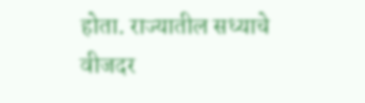होता. राज्यातील सध्याचे वीजदर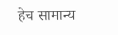हेच सामान्य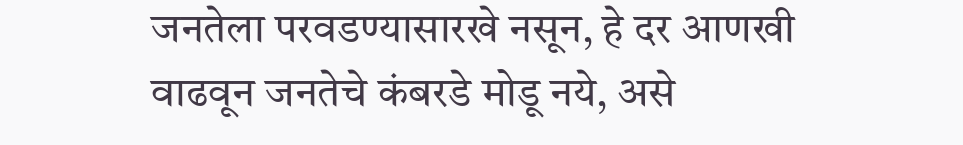जनतेला परवडण्यासारखे नसून, हे दर आणखी वाढवून जनतेचे कंबरडे मोडू नये, असे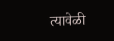त्यावेळी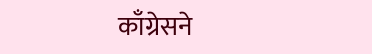काँग्रेसने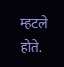म्हटले होते.